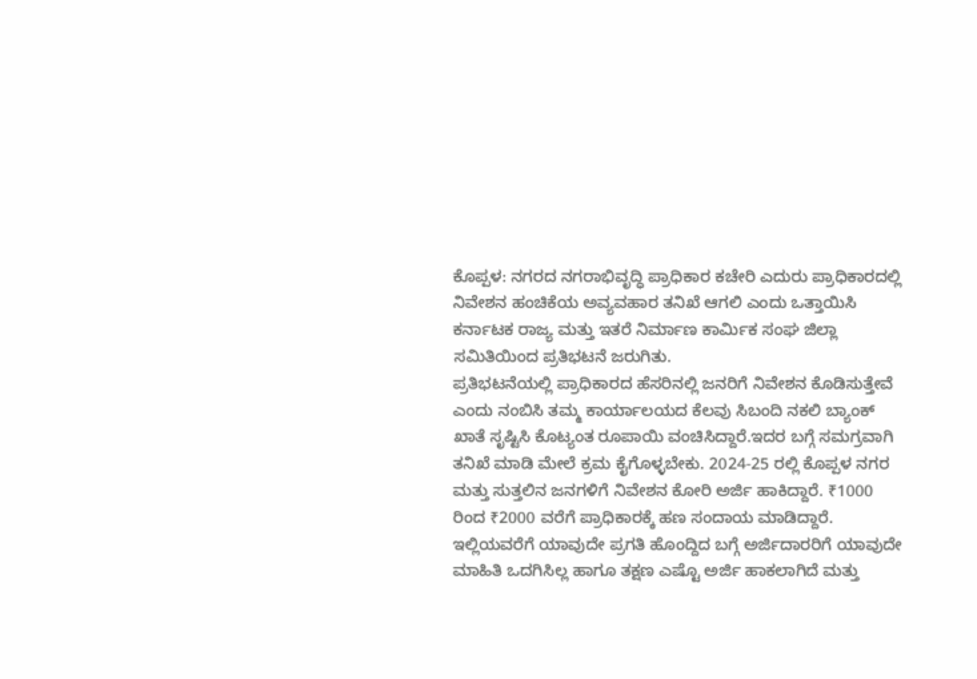ಕೊಪ್ಪಳ: ನಗರದ ನಗರಾಭಿವೃದ್ಧಿ ಪ್ರಾಧಿಕಾರ ಕಚೇರಿ ಎದುರು ಪ್ರಾಧಿಕಾರದಲ್ಲಿ ನಿವೇಶನ ಹಂಚಿಕೆಯ ಅವ್ಯವಹಾರ ತನಿಖೆ ಆಗಲಿ ಎಂದು ಒತ್ತಾಯಿಸಿ ಕರ್ನಾಟಕ ರಾಜ್ಯ ಮತ್ತು ಇತರೆ ನಿರ್ಮಾಣ ಕಾರ್ಮಿಕ ಸಂಘ ಜಿಲ್ಲಾ ಸಮಿತಿಯಿಂದ ಪ್ರತಿಭಟನೆ ಜರುಗಿತು.
ಪ್ರತಿಭಟನೆಯಲ್ಲಿ ಪ್ರಾಧಿಕಾರದ ಹೆಸರಿನಲ್ಲಿ ಜನರಿಗೆ ನಿವೇಶನ ಕೊಡಿಸುತ್ತೇವೆ ಎಂದು ನಂಬಿಸಿ ತಮ್ಮ ಕಾರ್ಯಾಲಯದ ಕೆಲವು ಸಿಬಂದಿ ನಕಲಿ ಬ್ಯಾಂಕ್ ಖಾತೆ ಸೃಷ್ಟಿಸಿ ಕೊಟ್ಯಂತ ರೂಪಾಯಿ ವಂಚಿಸಿದ್ದಾರೆ.ಇದರ ಬಗ್ಗೆ ಸಮಗ್ರವಾಗಿ ತನಿಖೆ ಮಾಡಿ ಮೇಲೆ ಕ್ರಮ ಕೈಗೊಳ್ಳಬೇಕು. 2024-25 ರಲ್ಲಿ ಕೊಪ್ಪಳ ನಗರ ಮತ್ತು ಸುತ್ತಲಿನ ಜನಗಳಿಗೆ ನಿವೇಶನ ಕೋರಿ ಅರ್ಜಿ ಹಾಕಿದ್ದಾರೆ. ₹1000 ರಿಂದ ₹2000 ವರೆಗೆ ಪ್ರಾಧಿಕಾರಕ್ಕೆ ಹಣ ಸಂದಾಯ ಮಾಡಿದ್ದಾರೆ. ಇಲ್ಲಿಯವರೆಗೆ ಯಾವುದೇ ಪ್ರಗತಿ ಹೊಂದ್ದಿದ ಬಗ್ಗೆ ಅರ್ಜಿದಾರರಿಗೆ ಯಾವುದೇ ಮಾಹಿತಿ ಒದಗಿಸಿಲ್ಲ ಹಾಗೂ ತಕ್ಷಣ ಎಷ್ಟೊ ಅರ್ಜಿ ಹಾಕಲಾಗಿದೆ ಮತ್ತು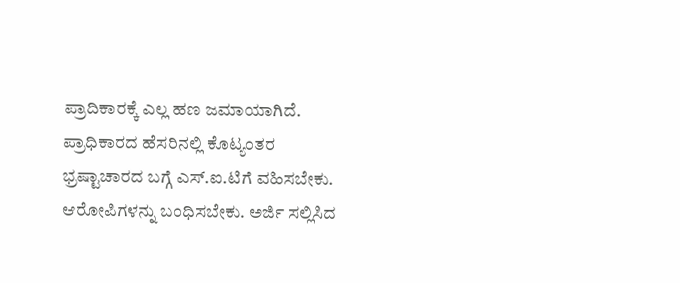ಪ್ರಾದಿಕಾರಕ್ಕೆ ಎಲ್ಲ ಹಣ ಜಮಾಯಾಗಿದೆ. ಪ್ರಾಧಿಕಾರದ ಹೆಸರಿನಲ್ಲಿ ಕೊಟ್ಯಂತರ ಭ್ರಷ್ಟಾಚಾರದ ಬಗ್ಗೆ ಎಸ್.ಐ.ಟಿಗೆ ವಹಿಸಬೇಕು. ಆರೋಪಿಗಳನ್ನು ಬಂಧಿಸಬೇಕು. ಅರ್ಜಿ ಸಲ್ಲಿಸಿದ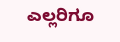ಎಲ್ಲರಿಗೂ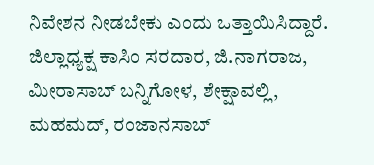ನಿವೇಶನ ನೀಡಬೇಕು ಎಂದು ಒತ್ತಾಯಿಸಿದ್ದಾರೆ.
ಜಿಲ್ಲಾಧ್ಯಕ್ಷ ಕಾಸಿಂ ಸರದಾರ, ಜಿ.ನಾಗರಾಜ, ಮೀರಾಸಾಬ್ ಬನ್ನಿಗೋಳ, ಶೇಕ್ಷಾವಲ್ಲಿ, ಮಹಮದ್, ರಂಜಾನಸಾಬ್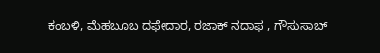ಕಂಬಳಿ, ಮೆಹಬೂಬ ದಫೇದಾರ, ರಜಾಕ್ ನದಾಫ , ಗೌಸುಸಾಬ್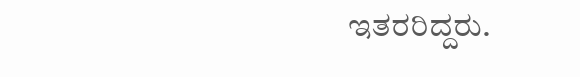ಇತರರಿದ್ದರು.